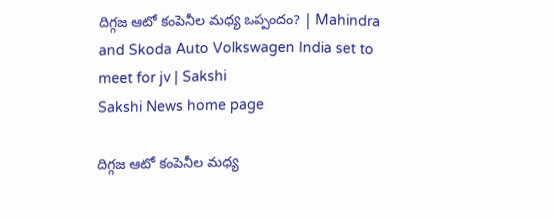దిగ్గజ ఆటో కంపెనీల మధ్య ఒప్పందం? | Mahindra and Skoda Auto Volkswagen India set to meet for jv | Sakshi
Sakshi News home page

దిగ్గజ ఆటో కంపెనీల మధ్య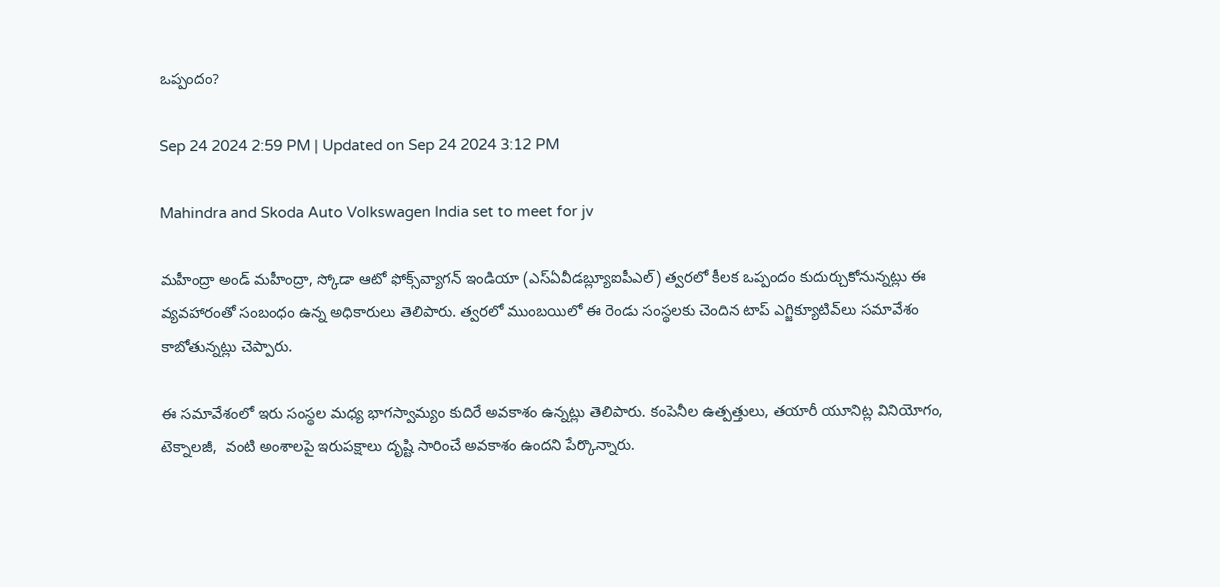ఒప్పందం?

Sep 24 2024 2:59 PM | Updated on Sep 24 2024 3:12 PM

Mahindra and Skoda Auto Volkswagen India set to meet for jv

మహీంద్రా అండ్‌ మహీంద్రా, స్కోడా ఆటో ఫోక్స్‌వ్యాగన్ ఇండియా (ఎస్‌ఏవీడబ్ల్యూఐపీఎల్‌) త్వరలో కీలక ఒప్పందం కుదుర్చుకోనున్నట్లు ఈ వ్యవహారంతో సంబంధం ఉన్న అధికారులు తెలిపారు. త్వరలో ముంబయిలో ఈ రెండు సంస్థలకు చెందిన టాప్ ఎగ్జిక్యూటివ్‌లు సమావేశం కాబోతున్నట్లు చెప్పారు.

ఈ సమావేశంలో ఇరు సంస్థల మధ్య భాగస్వామ్యం కుదిరే అవకాశం ఉన్నట్లు తెలిపారు. కంపెనీల ఉత్పత్తులు, తయారీ యూనిట్ల వినియోగం, టెక్నాలజీ,  వంటి అంశాలపై ఇరుపక్షాలు దృష్టి సారించే అవకాశం ఉందని పేర్కొన్నారు.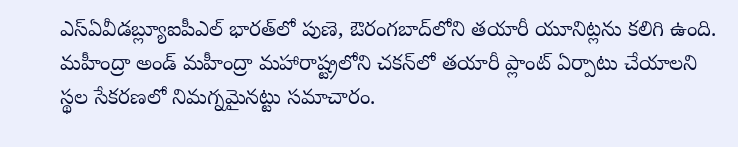ఎస్‌ఏవీడబ్ల్యూఐపీఎల్‌ భారత్‌లో పుణె, ఔరంగబాద్‌లోని తయారీ యూనిట్లను కలిగి ఉంది. మహీంద్రా అండ్‌ మహీంద్రా మహారాష్ట్రలోని చకన్‌లో తయారీ ప్లాంట్‌ ఏర్పాటు చేయాలని స్థల సేకరణలో నిమగ్నమైనట్టు సమాచారం.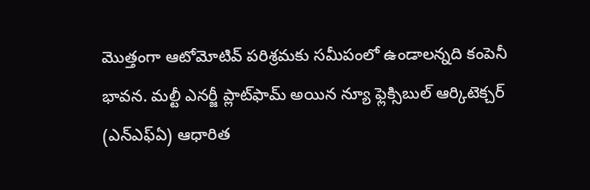మొత్తంగా ఆటోమోటివ్‌ పరిశ్రమకు సమీపంలో ఉండాలన్నది కంపెనీ భావన. మల్టీ ఎనర్జీ ప్లాట్‌ఫామ్‌ అయిన న్యూ ఫ్లెక్సిబుల్‌ ఆర్కిటెక్చర్‌ (ఎన్‌ఎఫ్‌ఏ) ఆధారిత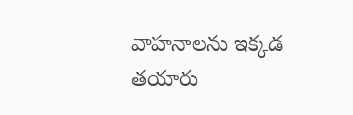వాహనాలను ఇక్కడ తయారు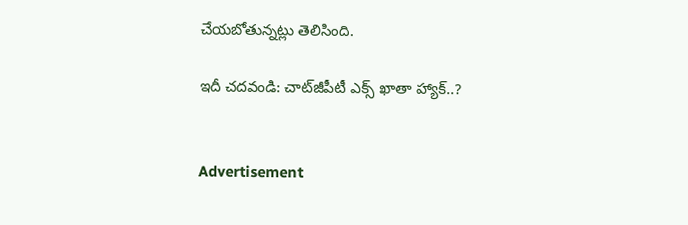చేయబోతున్నట్లు తెలిసింది.

ఇదీ చదవండి: చాట్‌జీపీటీ ఎక్స్‌ ఖాతా హ్యాక్‌..?


Advertisement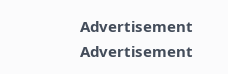Advertisement
Advertisement